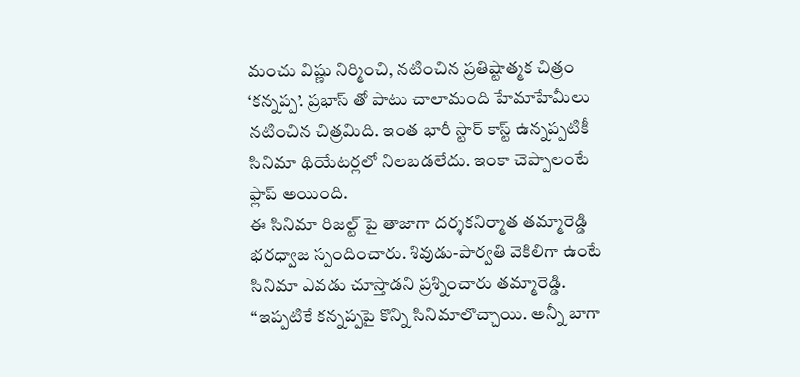మంచు విష్ణు నిర్మించి, నటించిన ప్రతిష్టాత్మక చిత్రం ‘కన్నప్ప’. ప్రభాస్ తో పాటు చాలామంది హేమాహేమీలు నటించిన చిత్రమిది. ఇంత భారీ స్టార్ కాస్ట్ ఉన్నప్పటికీ సినిమా థియేటర్లలో నిలబడలేదు. ఇంకా చెప్పాలంటే ఫ్లాప్ అయింది.
ఈ సినిమా రిజల్ట్ పై తాజాగా దర్శకనిర్మాత తమ్మారెడ్డి భరధ్వాజ స్పందించారు. శివుడు-పార్వతి వెకిలిగా ఉంటే సినిమా ఎవడు చూస్తాడని ప్రశ్నించారు తమ్మారెడ్డి.
“ఇప్పటికే కన్నప్పపై కొన్ని సినిమాలొచ్చాయి. అన్నీ బాగా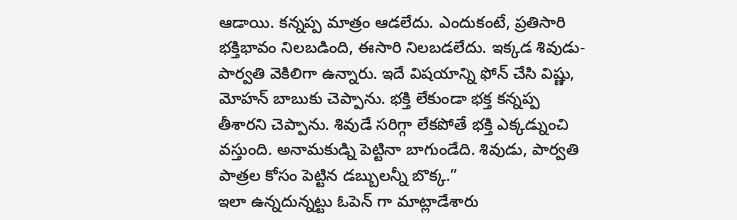ఆడాయి. కన్నప్ప మాత్రం ఆడలేదు. ఎందుకంటే, ప్రతిసారి భక్తిభావం నిలబడింది, ఈసారి నిలబడలేదు. ఇక్కడ శివుడు-పార్వతి వెకిలిగా ఉన్నారు. ఇదే విషయాన్ని ఫోన్ చేసి విష్ణు, మోహన్ బాబుకు చెప్పాను. భక్తి లేకుండా భక్త కన్నప్ప తీశారని చెప్పాను. శివుడే సరిగ్గా లేకపోతే భక్తి ఎక్కడ్నుంచి వస్తుంది. అనామకుడ్ని పెట్టినా బాగుండేది. శివుడు, పార్వతి పాత్రల కోసం పెట్టిన డబ్బులన్నీ బొక్క.”
ఇలా ఉన్నదున్నట్టు ఓపెన్ గా మాట్లాడేశారు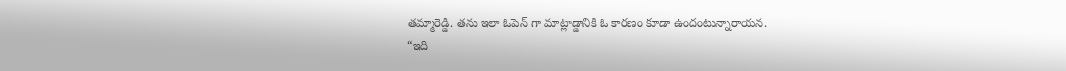తమ్మారెడ్డి. తను ఇలా ఓపెన్ గా మాట్లాడ్డానికి ఓ కారణం కూడా ఉందంటున్నారాయన.
“ఇది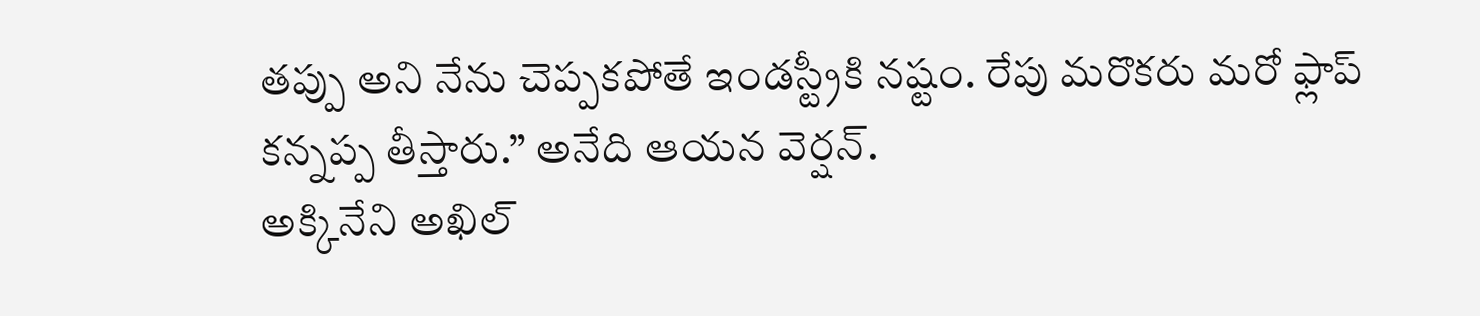తప్పు అని నేను చెప్పకపోతే ఇండస్ట్రీకి నష్టం. రేపు మరొకరు మరో ఫ్లాప్ కన్నప్ప తీస్తారు.” అనేది ఆయన వెర్షన్.
అక్కినేని అఖిల్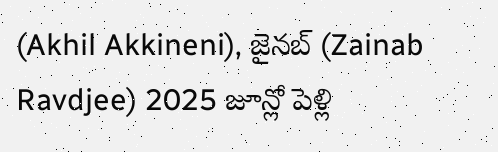(Akhil Akkineni), జైనబ్ (Zainab Ravdjee) 2025 జూన్లో పెళ్లి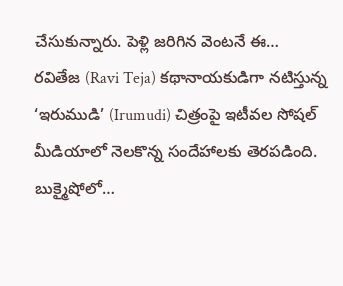చేసుకున్నారు. పెళ్లి జరిగిన వెంటనే ఈ…
రవితేజ (Ravi Teja) కథానాయకుడిగా నటిస్తున్న ‘ఇరుముడి’ (Irumudi) చిత్రంపై ఇటీవల సోషల్ మీడియాలో నెలకొన్న సందేహాలకు తెరపడింది. బుక్మైషోలో…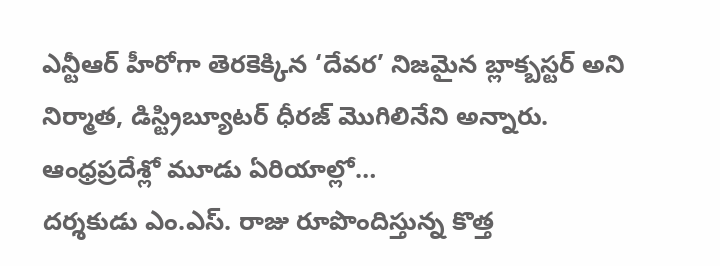ఎన్టీఆర్ హీరోగా తెరకెక్కిన ‘దేవర’ నిజమైన బ్లాక్బస్టర్ అని నిర్మాత, డిస్ట్రిబ్యూటర్ ధీరజ్ మొగిలినేని అన్నారు. ఆంధ్రప్రదేశ్లో మూడు ఏరియాల్లో…
దర్శకుడు ఎం.ఎస్. రాజు రూపొందిస్తున్న కొత్త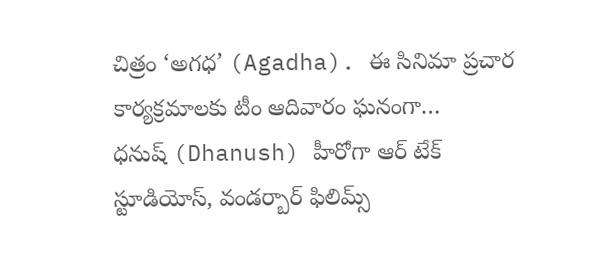చిత్రం ‘అగధ’ (Agadha). ఈ సినిమా ప్రచార కార్యక్రమాలకు టీం ఆదివారం ఘనంగా…
ధనుష్ (Dhanush) హీరోగా ఆర్ టేక్ స్టూడియోస్, వండర్బార్ ఫిలిమ్స్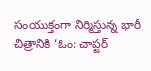సంయుక్తంగా నిర్మిస్తున్న భారీ చిత్రానికి ‘ఓం: చాప్టర్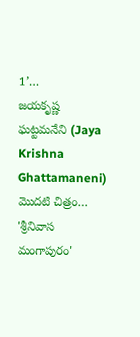1’…
జయకృష్ణ ఘట్టమనేని (Jaya Krishna Ghattamaneni) మొదటి చిత్రం… 'శ్రీనివాస మంగాపురం'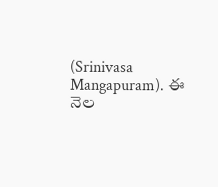(Srinivasa Mangapuram). ఈ నెల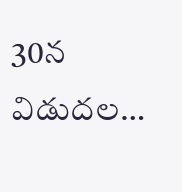30న విడుదల…